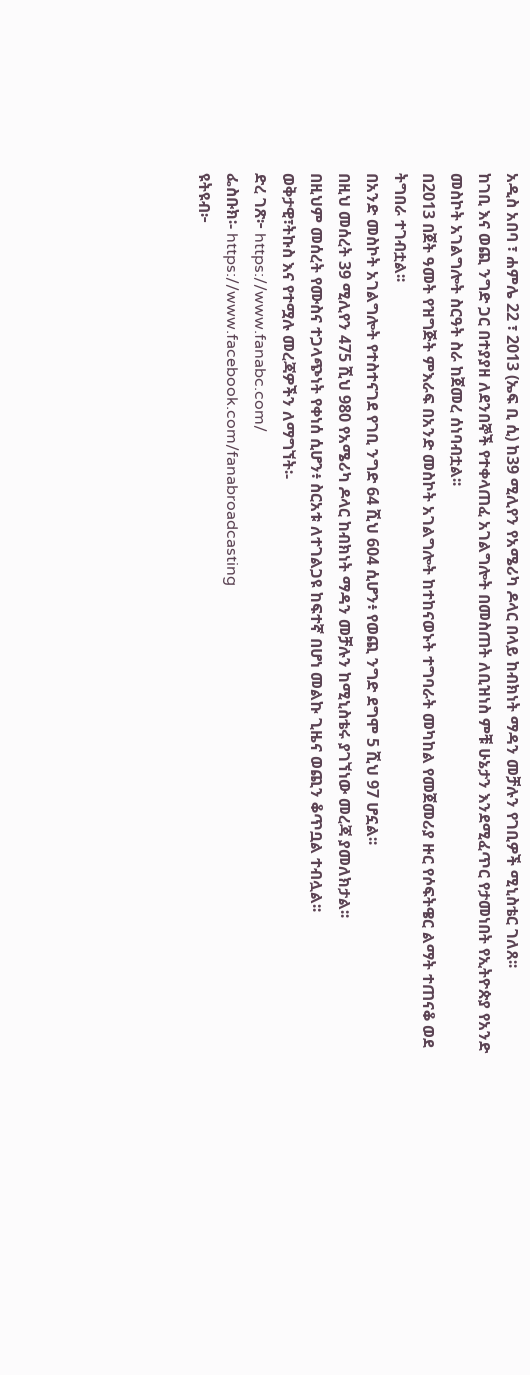አዲስ አበባ ፣ ሐምሌ 22 ፣ 2013 (ኤፍ ቢ ሲ) ከ39 ሚሊየን የአሜሪካ ዶላር በላይ ከብክነት ማዳን መቻሉን የገቢዎች ሚኒስቴር ገለጸ፡፡
ከገቢ እና ወጪ ንግድ ጋር በተያያዘ ለደንበኞች የተቀላጠፈ አገልግሎት በመስጠት ለቢዝነስ ምቹ ሁኔታን እንደሚፈጥር የታመነበት የኢትዮጵያ የአንድ መስኮት አገልግሎት ስርዓት ስራ ከጀመረ ሰነባብቷል፡፡
በ2013 በጀት ዓመት የዝግጅት ምእራፍ በአንድ መስኮት አገልግሎት ከተከናወኑት ተግባራት መካከል የመጀመሪያ ዙር የሶፍትዌር ልማት ተጠናቆ ወደ ትግበራ ተገብቷል፡፡
በአንድ መስኮት አገልግሎት የተስተናገደ የገቢ ንግድ 64 ሺህ 604 ሲሆን፥ የወጪ ንግድ ደግሞ 5 ሺህ 97 ሆኗል፡፡
በዚህ መሰረት 39 ሚሊየን 475 ሺህ 980 የአሜሪካ ዶላር ከብክነት ማዳን መቻሉን ከሚኒስቴሩ ያገኘነው መረጃ ያመለክታል፡፡
በዚህም መሰረት የሙስና ተጋላጭነት የቀነሰ ሲሆን፥ ስርአቱ ለተገልጋዩ ከፍተኛ በሆነ መልኩ ጊዜና ወጪን ቆጥቧል ተብሏል፡፡
ወቅታዊ፣ትኩስ እና የተሟሉ መረጃዎችን ለማግኘት፡-
ድረ ገጽ፦ https://www.fanabc.com/
ፌስቡክ፡- https://www.facebook.com/fanabroadcasting
ዩትዩብ፦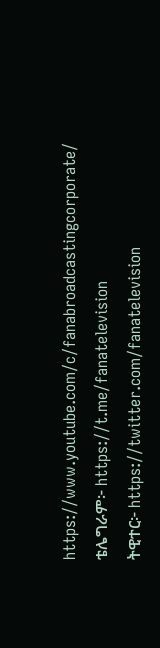https://www.youtube.com/c/fanabroadcastingcorporate/
ቴሌግራም፦ https://t.me/fanatelevision
ትዊተር፦ https://twitter.com/fanatelevision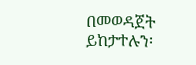በመወዳጀት ይከታተሉን፡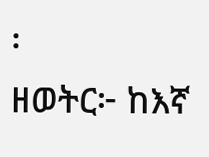፡
ዘወትር፦ ከእኛ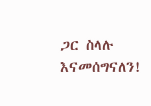ጋር ስላሉ እናመሰግናለን!